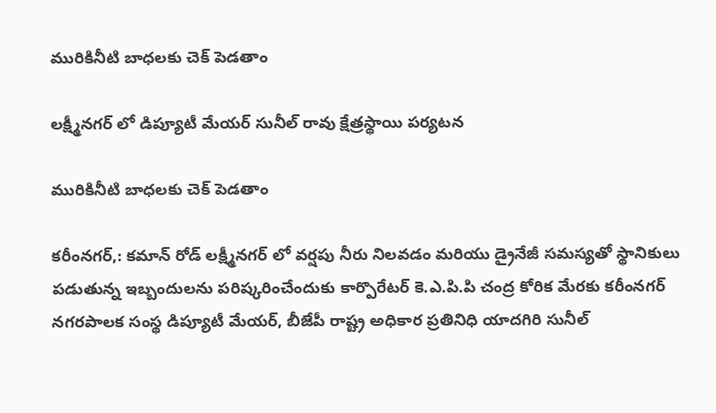మురికినీటి బాధలకు చెక్ పెడతాం

లక్ష్మీనగర్ లో డిప్యూటీ మేయర్ సునీల్ రావు క్షేత్రస్థాయి పర్యటన

మురికినీటి బాధలకు చెక్ పెడతాం

కరీంనగర్,: కమాన్ రోడ్ లక్ష్మీనగర్ లో వర్షపు నీరు నిలవడం మరియు డ్రైనేజీ సమస్యతో స్థానికులు పడుతున్న ఇబ్బందులను పరిష్కరించేందుకు కార్పొరేటర్ కె.ఎ.పి.పి చంద్ర కోరిక మేరకు కరీంనగర్ నగరపాలక సంస్థ డిప్యూటీ మేయర్, బీజేపీ రాష్ట్ర అధికార ప్రతినిధి యాదగిరి సునీల్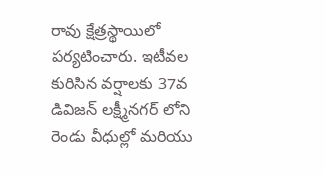రావు క్షేత్రస్థాయిలో పర్యటించారు. ఇటీవల కురిసిన వర్షాలకు 37వ డివిజన్ లక్ష్మీనగర్ లోని రెండు వీధుల్లో మరియు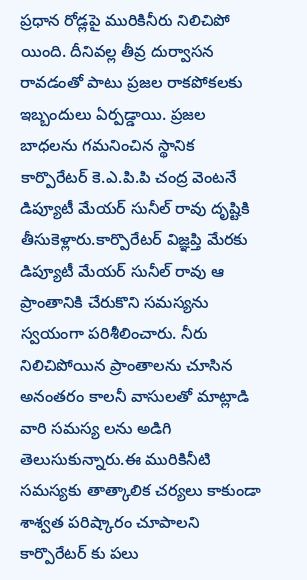ప్రధాన రోడ్లపై మురికినీరు నిలిచిపో యింది. దీనివల్ల తీవ్ర దుర్వాసన రావడంతో పాటు ప్రజల రాకపోకలకు ఇబ్బందులు ఏర్పడ్డాయి. ప్రజల బాధలను గమనించిన స్థానిక కార్పొరేటర్ కె.ఎ.పి.పి చంద్ర వెంటనే డిప్యూటీ మేయర్ సునీల్ రావు దృష్టికి తీసుకెళ్లారు.కార్పొరేటర్ విజ్ఞప్తి మేరకు డిప్యూటీ మేయర్ సునీల్ రావు ఆ ప్రాంతానికి చేరుకొని సమస్యను స్వయంగా పరిశీలించారు. నీరు నిలిచిపోయిన ప్రాంతాలను చూసిన అనంతరం కాలనీ వాసులతో మాట్లాడి వారి సమస్య లను అడిగి తెలుసుకున్నారు.ఈ మురికినీటి సమస్యకు తాత్కాలిక చర్యలు కాకుండా శాశ్వత పరిష్కారం చూపాలని కార్పొరేటర్ కు పలు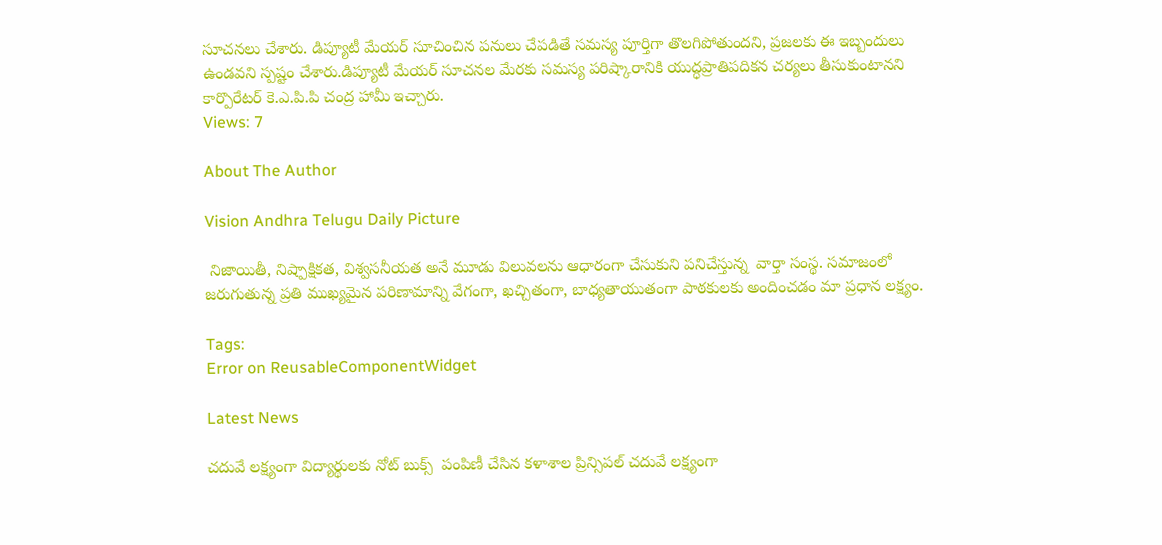సూచనలు చేశారు. డిప్యూటీ మేయర్ సూచించిన పనులు చేపడితే సమస్య పూర్తిగా తొలగిపోతుందని, ప్రజలకు ఈ ఇబ్బందులు ఉండవని స్పష్టం చేశారు.డిప్యూటీ మేయర్ సూచనల మేరకు సమస్య పరిష్కారానికి యుద్ధప్రాతిపదికన చర్యలు తీసుకుంటానని కార్పొరేటర్ కె.ఎ.పి.పి చంద్ర హామీ ఇచ్చారు.
Views: 7

About The Author

Vision Andhra Telugu Daily Picture

 నిజాయితీ, నిష్పాక్షికత, విశ్వసనీయత అనే మూడు విలువలను ఆధారంగా చేసుకుని పనిచేస్తున్న  వార్తా సంస్థ. సమాజంలో జరుగుతున్న ప్రతి ముఖ్యమైన పరిణామాన్ని వేగంగా, ఖచ్చితంగా, బాధ్యతాయుతంగా పాఠకులకు అందించడం మా ప్రధాన లక్ష్యం.

Tags:
Error on ReusableComponentWidget

Latest News

చదువే లక్ష్యంగా విద్యార్థులకు నోట్ బుక్స్  పంపిణీ చేసిన కళాశాల ప్రిన్సిపల్ చదువే లక్ష్యంగా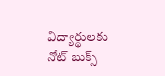విద్యార్థులకు నోట్ బుక్స్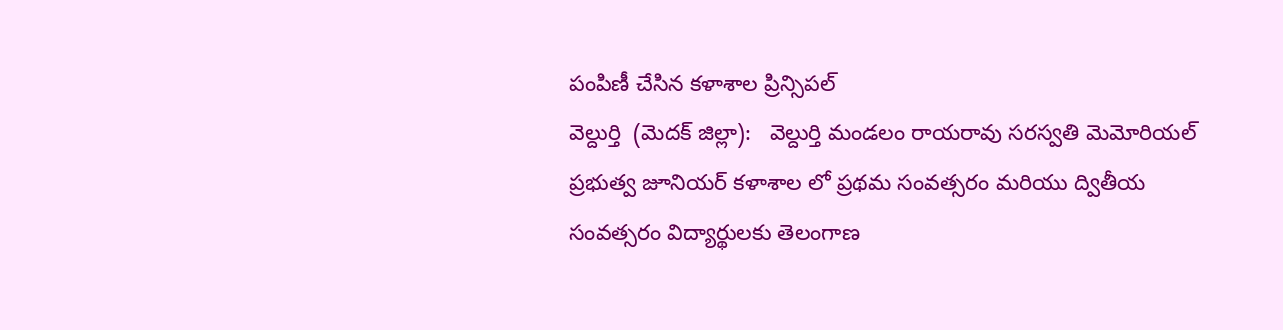పంపిణీ చేసిన కళాశాల ప్రిన్సిపల్
వెల్దుర్తి  (మెదక్ జిల్లా):   వెల్దుర్తి మండలం రాయరావు సరస్వతి మెమోరియల్ ప్రభుత్వ జూనియర్ కళాశాల లో ప్రథమ సంవత్సరం మరియు ద్వితీయ సంవత్సరం విద్యార్థులకు తెలంగాణ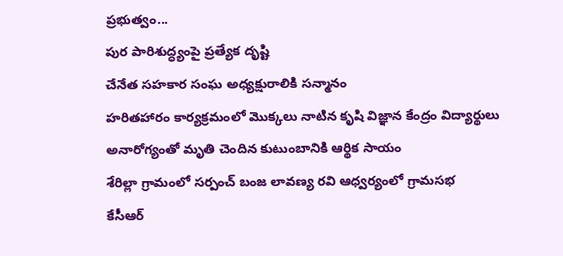ప్రభుత్వం...
పుర పారిశుద్ధ్యంపై ప్రత్యేక దృష్టి
చేనేత సహకార సంఘ అధ్యక్షురాలికి సన్మానం
హరితహారం కార్యక్రమంలో మొక్కలు నాటిన కృషి విజ్ఞాన కేంద్రం విద్యార్థులు
అనారోగ్యంతో మృతి చెందిన కుటుంబానికి ఆర్థిక సాయం
శేరిల్లా గ్రామంలో సర్పంచ్ బంజ లావణ్య రవి ఆధ్వర్యంలో గ్రామసభ
కేసీఆర్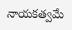నాయకత్వమే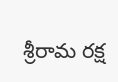శ్రీరామ రక్ష